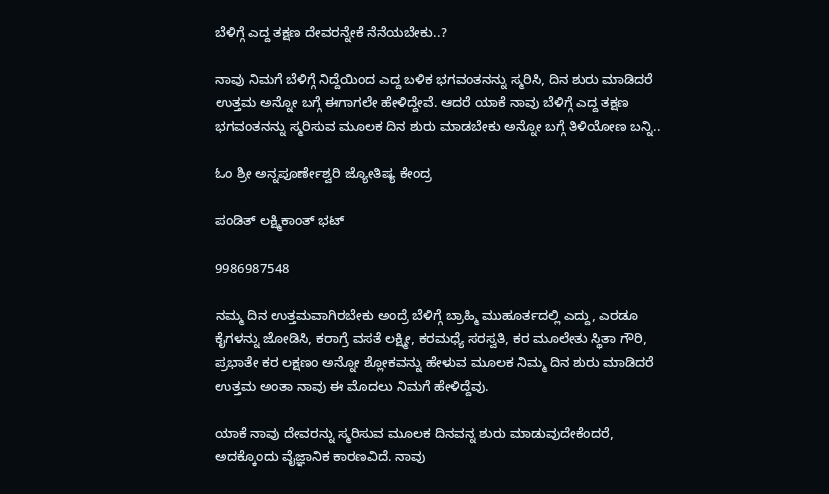ಬೆಳಿಗ್ಗೆ ಎದ್ದ ತಕ್ಷಣ ದೇವರನ್ನೇಕೆ ನೆನೆಯಬೇಕು..?

ನಾವು ನಿಮಗೆ ಬೆಳಿಗ್ಗೆ ನಿದ್ದೆಯಿಂದ ಎದ್ದ ಬಳಿಕ ಭಗವಂತನನ್ನು ಸ್ಮರಿಸಿ, ದಿನ ಶುರು ಮಾಡಿದರೆ ಉತ್ತಮ ಅನ್ನೋ ಬಗ್ಗೆ ಈಗಾಗಲೇ ಹೇಳಿದ್ದೇವೆ. ಆದರೆ ಯಾಕೆ ನಾವು ಬೆಳಿಗ್ಗೆ ಎದ್ದ ತಕ್ಷಣ ಭಗವಂತನನ್ನು ಸ್ಮರಿಸುವ ಮೂಲಕ ದಿನ ಶುರು ಮಾಡಬೇಕು ಅನ್ನೋ ಬಗ್ಗೆ ತಿಳಿಯೋಣ ಬನ್ನಿ..

ಓಂ ಶ್ರೀ ಅನ್ನಪೂರ್ಣೇಶ್ವರಿ ಜ್ಯೋತಿಷ್ಯ ಕೇಂದ್ರ

ಪಂಡಿತ್ ಲಕ್ಷ್ಮಿಕಾಂತ್ ಭಟ್

9986987548

ನಮ್ಮ ದಿನ ಉತ್ತಮವಾಗಿರಬೇಕು ಅಂದ್ರೆ ಬೆಳಿಗ್ಗೆ ಬ್ರಾಹ್ಮಿ ಮುಹೂರ್ತದಲ್ಲಿ ಎದ್ದು, ಎರಡೂ ಕೈಗಳನ್ನು ಜೋಡಿಸಿ, ಕರಾಗ್ರೆ ವಸತೆ ಲಕ್ಷ್ಮೀ, ಕರಮಧ್ಯೆ ಸರಸ್ವತಿ, ಕರ ಮೂಲೇತು ಸ್ಥಿತಾ ಗೌರಿ, ಪ್ರಭಾತೇ ಕರ ಲಕ್ಷಣಂ ಅನ್ನೋ ಶ್ಲೋಕವನ್ನು ಹೇಳುವ ಮೂಲಕ ನಿಮ್ಮ ದಿನ ಶುರು ಮಾಡಿದರೆ ಉತ್ತಮ ಅಂತಾ ನಾವು ಈ ಮೊದಲು ನಿಮಗೆ ಹೇಳಿದ್ದೆವು.

ಯಾಕೆ ನಾವು ದೇವರನ್ನು ಸ್ಮರಿಸುವ ಮೂಲಕ ದಿನವನ್ನ ಶುರು ಮಾಡುವುದೇಕೆಂದರೆ, ಅದಕ್ಕೊಂದು ವೈಜ್ಞಾನಿಕ ಕಾರಣವಿದೆ. ನಾವು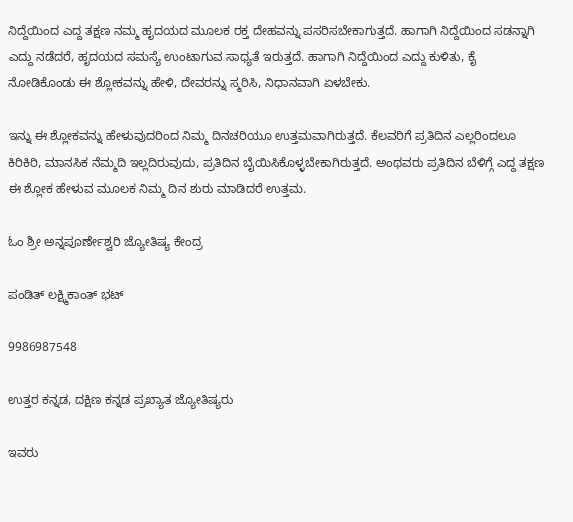ನಿದ್ದೆಯಿಂದ ಎದ್ದ ತಕ್ಷಣ ನಮ್ಮ ಹೃದಯದ ಮೂಲಕ ರಕ್ತ ದೇಹವನ್ನು ಪಸರಿಸಬೇಕಾಗುತ್ತದೆ. ಹಾಗಾಗಿ ನಿದ್ದೆಯಿಂದ ಸಡನ್ನಾಗಿ ಎದ್ದು ನಡೆದರೆ, ಹೃದಯದ ಸಮಸ್ಯೆ ಉಂಟಾಗುವ ಸಾಧ್ಯತೆ ಇರುತ್ತದೆ. ಹಾಗಾಗಿ ನಿದ್ದೆಯಿಂದ ಎದ್ದು ಕುಳಿತು, ಕೈ ನೋಡಿಕೊಂಡು ಈ ಶ್ಲೋಕವನ್ನು ಹೇಳಿ, ದೇವರನ್ನು ಸ್ಮರಿಸಿ, ನಿಧಾನವಾಗಿ ಏಳಬೇಕು.

ಇನ್ನು ಈ ಶ್ಲೋಕವನ್ನು ಹೇಳುವುದರಿಂದ ನಿಮ್ಮ ದಿನಚರಿಯೂ ಉತ್ತಮವಾಗಿರುತ್ತದೆ. ಕೆಲವರಿಗೆ ಪ್ರತಿದಿನ ಎಲ್ಲರಿಂದಲೂ ಕಿರಿಕಿರಿ, ಮಾನಸಿಕ ನೆಮ್ಮದಿ ಇಲ್ಲದಿರುವುದು, ಪ್ರತಿದಿನ ಬೈಯಿಸಿಕೊಳ್ಳಬೇಕಾಗಿರುತ್ತದೆ. ಅಂಥವರು ಪ್ರತಿದಿನ ಬೆಳಿಗ್ಗೆ ಎದ್ದ ತಕ್ಷಣ ಈ ಶ್ಲೋಕ ಹೇಳುವ ಮೂಲಕ ನಿಮ್ಮ ದಿನ ಶುರು ಮಾಡಿದರೆ ಉತ್ತಮ.

ಓಂ ಶ್ರೀ ಅನ್ನಪೂರ್ಣೇಶ್ವರಿ ಜ್ಯೋತಿಷ್ಯ ಕೇಂದ್ರ

ಪಂಡಿತ್ ಲಕ್ಷ್ಮಿಕಾಂತ್ ಭಟ್

9986987548

ಉತ್ತರ ಕನ್ನಡ, ದಕ್ಷಿಣ ಕನ್ನಡ ಪ್ರಖ್ಯಾತ ಜ್ಯೋತಿಷ್ಯರು

ಇವರು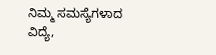ನಿಮ್ಮ ಸಮಸ್ಯೆಗಳಾದ ವಿದ್ಯೆ,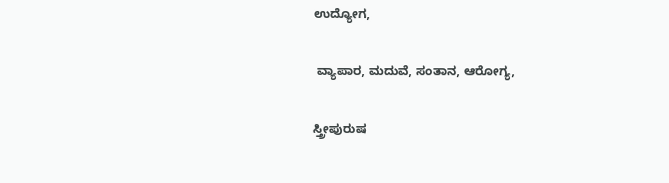ಉದ್ಯೋಗ,

 ವ್ಯಾಪಾರ, ಮದುವೆ, ಸಂತಾನ, ಆರೋಗ್ಯ,

ಸ್ತ್ರೀಪುರುಷ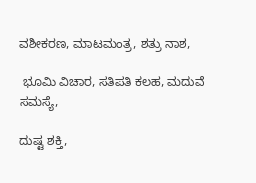ವಶೀಕರಣ, ಮಾಟಮಂತ್ರ, ಶತ್ರು ನಾಶ,

 ಭೂಮಿ ವಿಚಾರ, ಸತಿಪತಿ ಕಲಹ, ಮದುವೆ ಸಮಸ್ಯೆ,

ದುಷ್ಟ ಶಕ್ತಿ,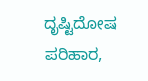ದೃಷ್ಟಿದೋಷ ಪರಿಹಾರ,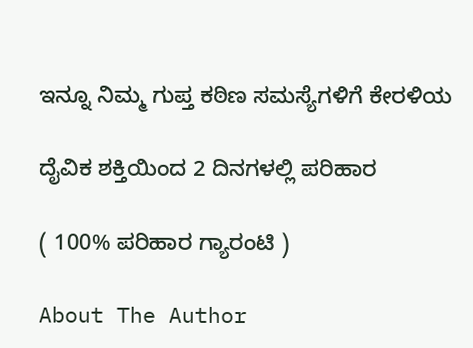ಇನ್ನೂ ನಿಮ್ಮ ಗುಪ್ತ ಕಠಿಣ ಸಮಸ್ಯೆಗಳಿಗೆ ಕೇರಳಿಯ

ದೈವಿಕ ಶಕ್ತಿಯಿಂದ 2 ದಿನಗಳಲ್ಲಿ ಪರಿಹಾರ

( 100% ಪರಿಹಾರ ಗ್ಯಾರಂಟಿ )

About The Author